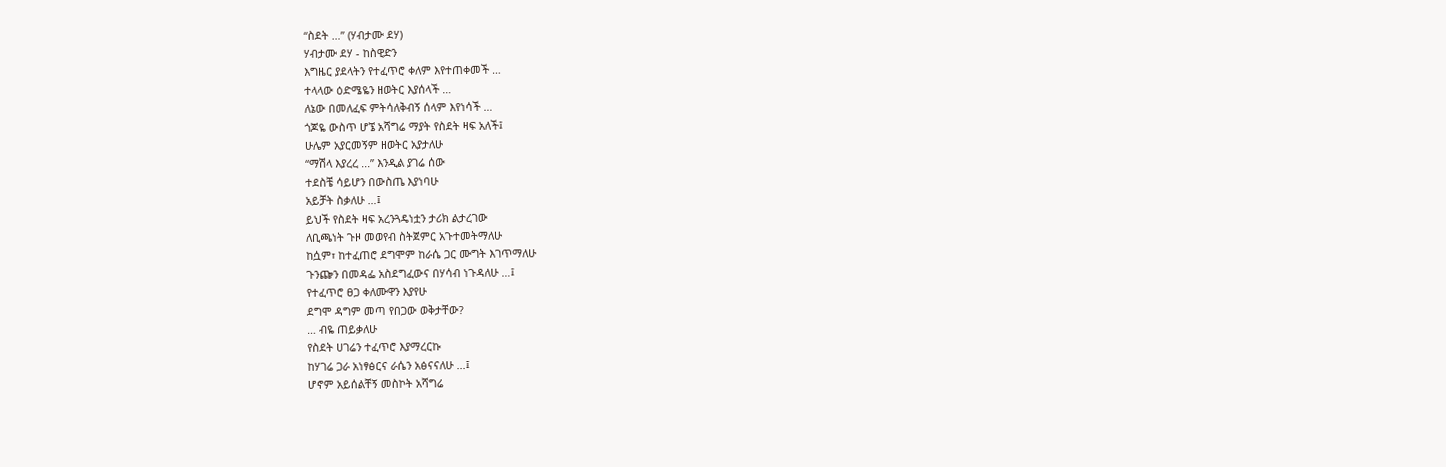“ስደት …” (ሃብታሙ ደሃ)
ሃብታሙ ደሃ - ከስዊድን
እግዜር ያደላትን የተፈጥሮ ቀለም እየተጠቀመች …
ተላላው ዕድሜዬን ዘወትር እያሰላች …
ለኔው በመለፈፍ ምትሳለቅብኝ ሰላም እየነሳች …
ጎጆዬ ውስጥ ሆኜ አሻግሬ ማያት የስደት ዛፍ አለች፤
ሁሌም አያርመኝም ዘወትር አያታለሁ
“ማሽላ እያረረ ...” እንዲል ያገሬ ሰው
ተደስቼ ሳይሆን በውስጤ እያነባሁ
አይቻት ስቃለሁ …፤
ይህች የስደት ዛፍ አረንጓዴነቷን ታሪክ ልታረገው
ለቢጫነት ጉዞ መወየብ ስትጀምር አጉተመትማለሁ
ከሷም፣ ከተፈጠሮ ደግሞም ከራሴ ጋር ሙግት እገጥማለሁ
ጉንጬን በመዳፌ አስደግፈውና በሃሳብ ነጉዳለሁ …፤
የተፈጥሮ ፀጋ ቀለሙዋን እያየሁ
ደግሞ ዳግም መጣ የበጋው ወቅታቸው?
… ብዬ ጠይቃለሁ
የስደት ሀገሬን ተፈጥሮ እያማረርኩ
ከሃገሬ ጋራ አነፃፅርና ራሴን አፅናናለሁ ...፤
ሆኖም አይሰልቸኝ መስኮት አሻግሬ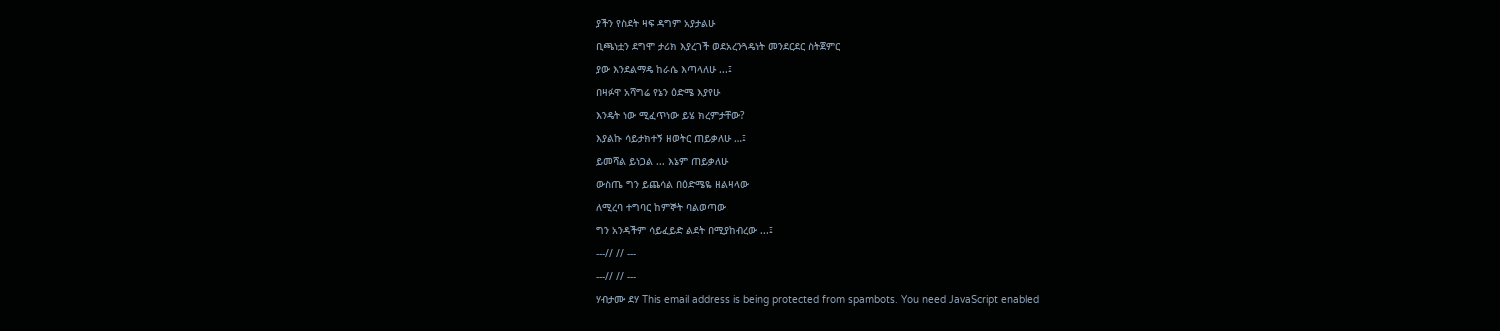ያችን የስደት ዛፍ ዳግም አያታልሁ
ቢጫነቷን ደግሞ ታሪክ እያረገች ወደአረንጓዴነት መንደርደር ስትጀምር
ያው እንደልማዴ ከራሴ እጣላለሁ ...፤
በዛፉዋ አሻግሬ የኔን ዕድሜ እያየሁ
እንዴት ነው ሚፈጥነው ይሄ ክረምታቸው?
እያልኩ ሳይታክተኝ ዘወትር ጠይቃለሁ …፤
ይመሻል ይነጋል ... እኔም ጠይቃለሁ
ውስጤ ግን ይጨሳል በዕድሜዬ ዘልዛላው
ለሚረባ ተግባር ከምኞት ባልወጣው
ግን አንዳችም ሳይፈይድ ልደት በሚያከብረው ...፤
---// // ---
---// // ---
ሃብታሙ ደሃ This email address is being protected from spambots. You need JavaScript enabled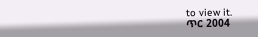to view it.
ጥር 2004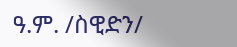ዓ.ም. /ስዊድን/